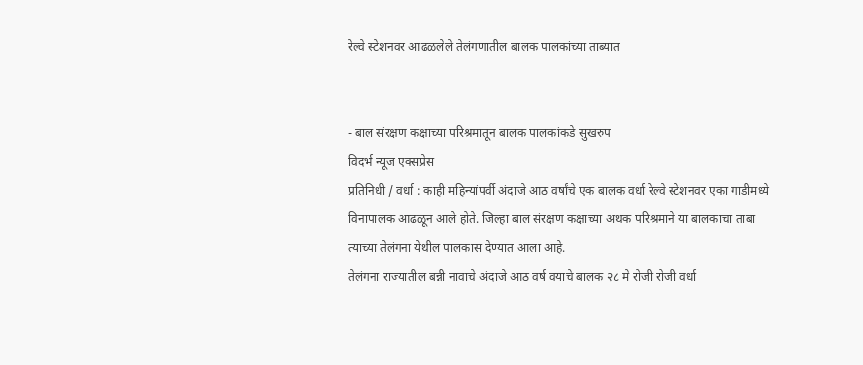रेल्वे स्टेशनवर आढळलेले तेलंगणातील बालक पालकांच्या ताब्यात


- बाल संरक्षण कक्षाच्या परिश्रमातून बालक पालकांकडे सुखरुप
विदर्भ न्यूज एक्सप्रेस
प्रतिनिधी / वर्धा : काही महिन्यांपर्वी अंदाजे आठ वर्षांचे एक बालक वर्धा रेल्वे स्टेशनवर एका गाडीमध्ये विनापालक आढळून आले होते. जिल्हा बाल संरक्षण कक्षाच्या अथक परिश्रमाने या बालकाचा ताबा त्याच्या तेलंगना येथील पालकास देण्यात आला आहे.
तेलंगना राज्यातील बन्नी नावाचे अंदाजे आठ वर्ष वयाचे बालक २८ मे रोजी रोजी वर्धा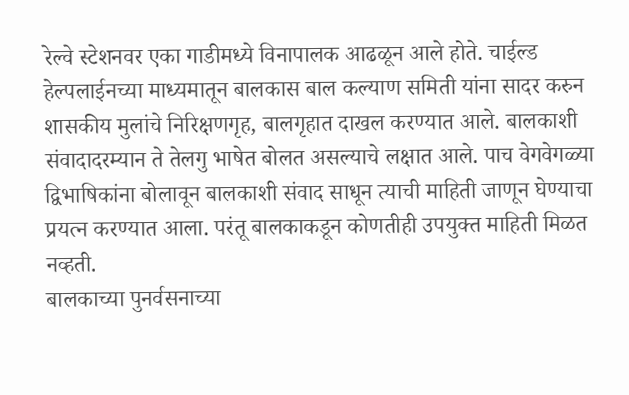रेल्वे स्टेशनवर एका गाडीमध्ये विनापालक आढळून आले होते. चाईल्ड हेल्पलाईनच्या माध्यमातून बालकास बाल कल्याण समिती यांना सादर करुन शासकीय मुलांचे निरिक्षणगृह, बालगृहात दाखल करण्यात आले. बालकाशी संवादादरम्यान ते तेलगु भाषेत बोलत असल्याचे लक्षात आले. पाच वेगवेगळ्या द्विभाषिकांना बोलावून बालकाशी संवाद साधून त्याची माहिती जाणून घेण्याचा प्रयत्न करण्यात आला. परंतू बालकाकडून कोणतीही उपयुक्त माहिती मिळत नव्हती.
बालकाच्या पुनर्वसनाच्या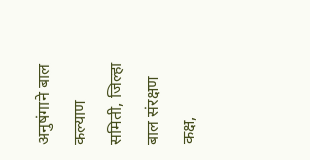अनुषंगाने बाल कल्याण समिती, जिल्हा बाल संरक्षण कक्ष,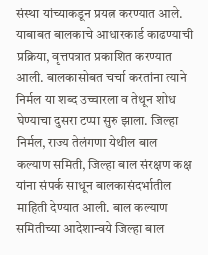संस्था यांच्याकडून प्रयत्न करण्यात आले. याबाबत बालकाचे आधारकार्ड काढण्याची प्रक्रिया, वृत्तपत्रात प्रकाशित करण्यात आली. बालकासोबत चर्चा करतांना त्याने निर्मल या शब्द उच्चारला व तेथून शोध घेण्याचा दुसरा टप्पा सुरु झाला. जिल्हा निर्मल, राज्य तेलंगणा येथील बाल कल्याण समिती, जिल्हा बाल संरक्षण कक्ष यांना संपर्क साधून बालकासंदर्भातील माहिती देण्यात आली. बाल कल्याण समितीच्या आदेशान्वये जिल्हा बाल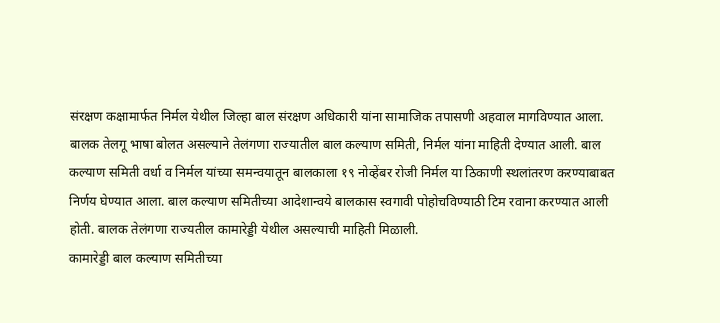संरक्षण कक्षामार्फत निर्मल येथील जिल्हा बाल संरक्षण अधिकारी यांना सामाजिक तपासणी अहवाल मागविण्यात आला.
बालक तेलगू भाषा बोलत असल्याने तेलंगणा राज्यातील बाल कल्याण समिती, निर्मल यांना माहिती देण्यात आली. बाल कल्याण समिती वर्धा व निर्मल यांच्या समन्वयातून बालकाला १९ नोव्हेंबर रोजी निर्मल या ठिकाणी स्थलांतरण करण्याबाबत निर्णय घेण्यात आला. बाल कल्याण समितीच्या आदेशान्वये बालकास स्वगावी पोहोचविण्याठी टिम रवाना करण्यात आली होती. बालक तेलंगणा राज्यतील कामारेड्डी येथील असल्याची माहिती मिळाली.
कामारेड्डी बाल कल्याण समितीच्या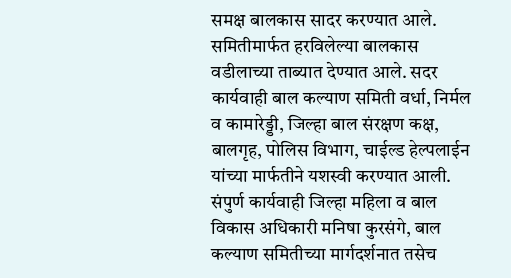समक्ष बालकास सादर करण्यात आले. समितीमार्फत हरविलेल्या बालकास वडीलाच्या ताब्यात देण्यात आले. सदर कार्यवाही बाल कल्याण समिती वर्धा, निर्मल व कामारेड्डी, जिल्हा बाल संरक्षण कक्ष, बालगृह, पोलिस विभाग, चाईल्ड हेल्पलाईन यांच्या मार्फतीने यशस्वी करण्यात आली. संपुर्ण कार्यवाही जिल्हा महिला व बाल विकास अधिकारी मनिषा कुरसंगे, बाल कल्याण समितीच्या मार्गदर्शनात तसेच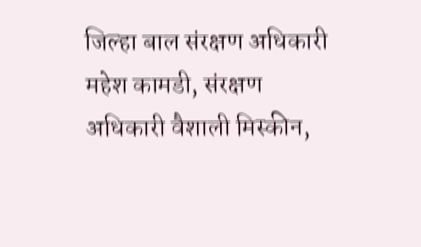जिल्हा बाल संरक्षण अधिकारी महेश कामडी, संरक्षण अधिकारी वैशाली मिस्कीन,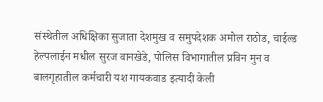संस्थेतील अधिक्षिका सुजाता देशमुख व समुपदेशक अमोल राठोड, चाईल्ड हेल्पलाईन मधील सुरज वानखेडे, पोलिस विभागातील प्रविन मुन व बालगृहातील कर्मचारी यश गायकवाड इत्यादी केली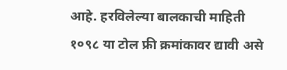आहे. हरविलेल्या बालकाची माहिती १०९८ या टोल फ्री क्रमांकावर द्यावी असे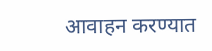आवाहन करण्यात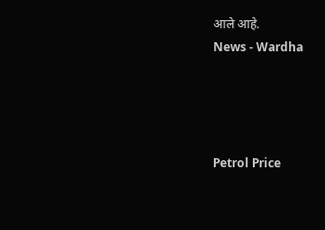आले आहे.
News - Wardha




Petrol Price